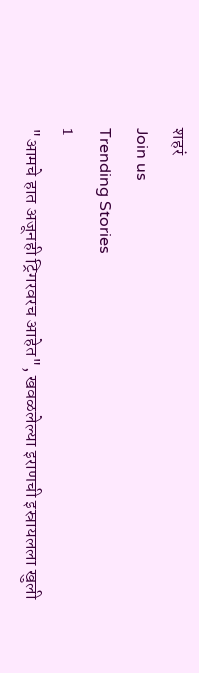शहरं
Join us
Trending Stories
1
"आमचे हात अजूनही ट्रिगरवरच आहेत", खवळलेल्या इराणची इस्रायलला खुली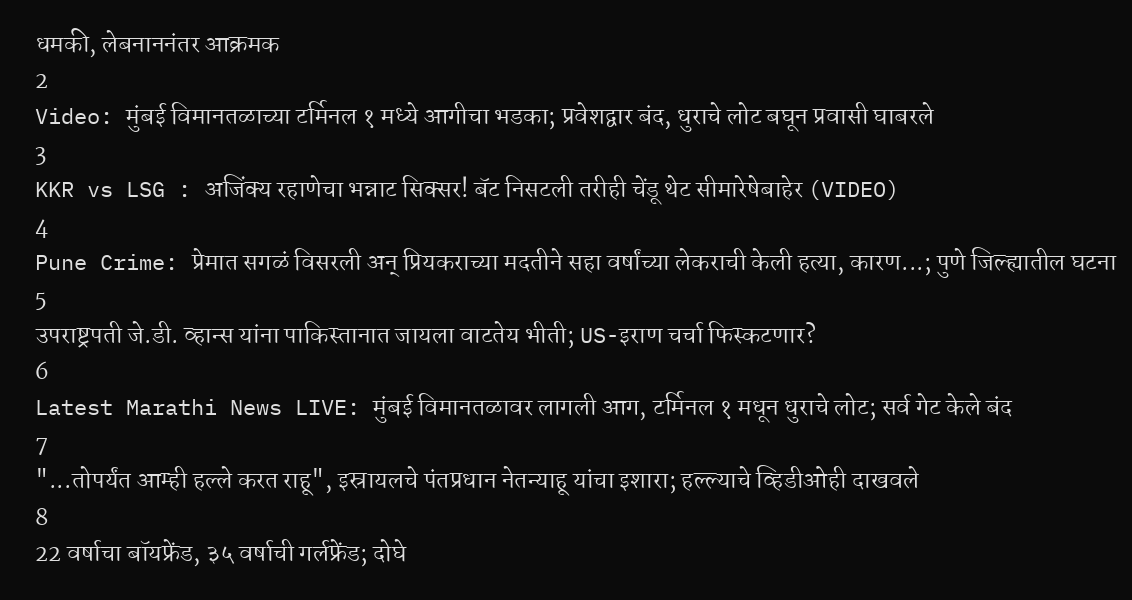धमकी, लेबनाननंतर आक्रमक
2
Video: मुंबई विमानतळाच्या टर्मिनल १ मध्ये आगीचा भडका; प्रवेशद्वार बंद, धुराचे लोट बघून प्रवासी घाबरले
3
KKR vs LSG : अजिंक्य रहाणेचा भन्नाट सिक्सर! बॅट निसटली तरीही चेंडू थेट सीमारेषेबाहेर (VIDEO)
4
Pune Crime: प्रेमात सगळं विसरली अन् प्रियकराच्या मदतीने सहा वर्षांच्या लेकराची केली हत्या, कारण...; पुणे जिल्ह्यातील घटना
5
उपराष्ट्रपती जे.डी. व्हान्स यांना पाकिस्तानात जायला वाटतेय भीती; US-इराण चर्चा फिस्कटणार?
6
Latest Marathi News LIVE: मुंबई विमानतळावर लागली आग, टर्मिनल १ मधून धुराचे लोट; सर्व गेट केले बंद
7
"...तोपर्यंत आम्ही हल्ले करत राहू", इस्रायलचे पंतप्रधान नेतन्याहू यांचा इशारा; हल्ल्याचे व्हिडीओही दाखवले
8
22 वर्षाचा बॉयफ्रेंड, ३५ वर्षाची गर्लफ्रेंड; दोघे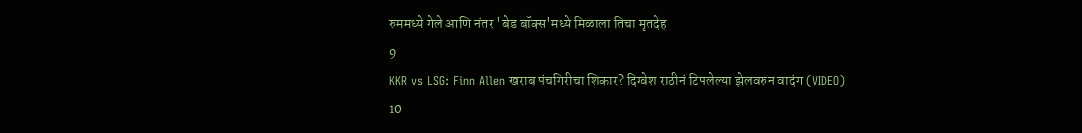रुममध्ये गेले आणि नंतर 'बेड बॉक्स'मध्ये मिळाला तिचा मृतदेह
9
KKR vs LSG: Finn Allen खराब पंचगिरीचा शिकार? दिग्वेश राठीनं टिपलेल्या झेलवरुन वादंग (VIDEO)
10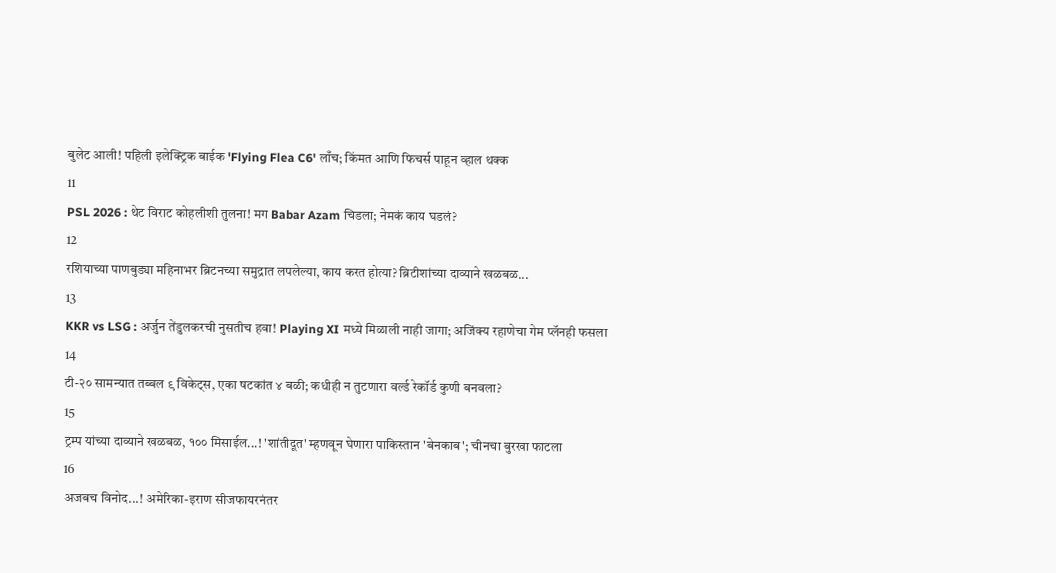बुलेट आली! पहिली इलेक्ट्रिक बाईक 'Flying Flea C6' लाँच; किंमत आणि फिचर्स पाहून व्हाल थक्क
11
PSL 2026 : थेट विराट कोहलीशी तुलना! मग Babar Azam चिडला; नेमकं काय घडलं?
12
रशियाच्या पाणबुड्या महिनाभर ब्रिटनच्या समुद्रात लपलेल्या, काय करत होत्या? ब्रिटीशांच्या दाव्याने खळबळ...
13
KKR vs LSG : अर्जुन तेंडुलकरची नुसतीच हवा! Playing XI मध्ये मिळाली नाही जागा; अजिंक्य रहाणेचा गेम प्लॅनही फसला
14
टी-२० सामन्यात तब्बल ९ विकेट्स, एका षटकांत ४ बळी; कधीही न तुटणारा वर्ल्ड रेकॉर्ड कुणी बनवला?
15
ट्रम्प यांच्या दाव्याने खळबळ, १०० मिसाईल...! 'शांतीदूत' म्हणवून घेणारा पाकिस्तान 'बेनकाब'; चीनचा बुरखा फाटला
16
अजबच विनोद...! अमेरिका-इराण सीजफायरनंतर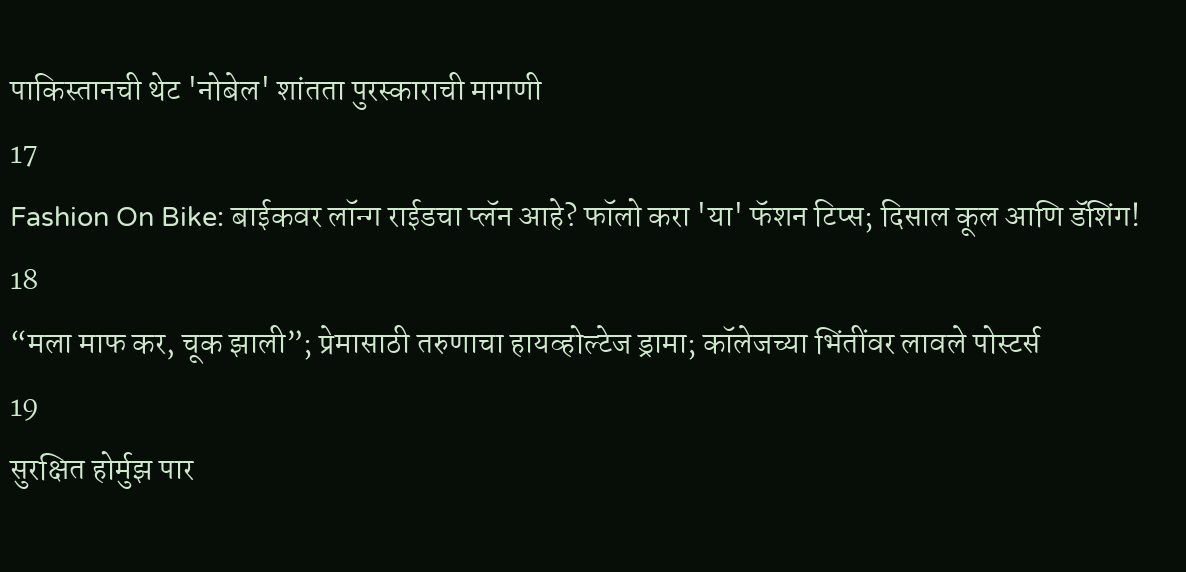पाकिस्तानची थेट 'नोबेल' शांतता पुरस्काराची मागणी
17
Fashion On Bike: बाईकवर लॉन्ग राईडचा प्लॅन आहे? फॉलो करा 'या' फॅशन टिप्स; दिसाल कूल आणि डॅशिंग!
18
“मला माफ कर, चूक झाली”; प्रेमासाठी तरुणाचा हायव्होल्टेज ड्रामा; कॉलेजच्या भिंतींवर लावले पोस्टर्स
19
सुरक्षित होर्मुझ पार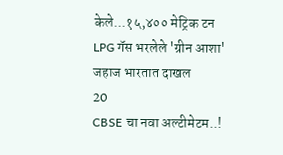केले...१५,४०० मेट्रिक टन LPG गॅस भरलेले 'ग्रीन आशा' जहाज भारतात दाखल
20
CBSE चा नवा अल्टीमेटम..!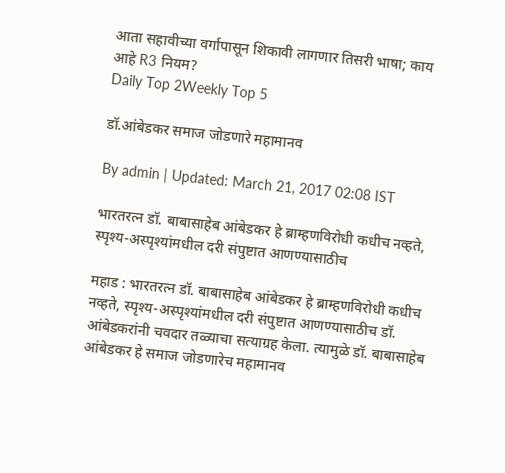आता सहावीच्या वर्गापासून शिकावी लागणार तिसरी भाषा; काय आहे R3 नियम?
Daily Top 2Weekly Top 5

डॉ.आंबेडकर समाज जोडणारे महामानव

By admin | Updated: March 21, 2017 02:08 IST

भारतरत्न डॉ. बाबासाहेब आंबेडकर हे ब्राम्हणविरोधी कधीच नव्हते, स्पृश्य-अस्पृश्यांमधील दरी संपुष्टात आणण्यासाठीच

महाड : भारतरत्न डॉ. बाबासाहेब आंबेडकर हे ब्राम्हणविरोधी कधीच नव्हते, स्पृश्य-अस्पृश्यांमधील दरी संपुष्टात आणण्यासाठीच डॉ. आंबेडकरांनी चवदार तळ्याचा सत्याग्रह केला. त्यामुळे डॉ. बाबासाहेब आंबेडकर हे समाज जोडणारेच महामानव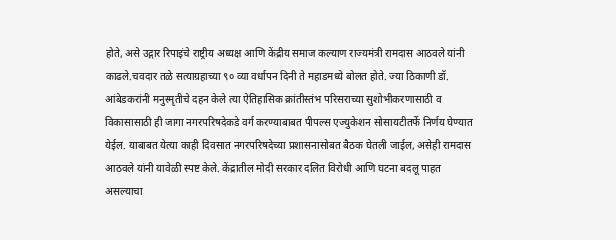होते, असे उद्गार रिपाइंचे राष्ट्रीय अध्यक्ष आणि केंद्रीय समाज कल्याण राज्यमंत्री रामदास आठवले यांनी काढले.चवदार तळे सत्याग्रहाच्या ९० व्या वर्धापन दिनी ते महाडमध्ये बोलत होते. ज्या ठिकाणी डॉ. आंबेडकरांनी मनुस्मृतीचे दहन केले त्या ऐतिहासिक क्रांतीस्तंभ परिसराच्या सुशोभीकरणासाठी व विकासासाठी ही जागा नगरपरिषदेकडे वर्ग करण्याबाबत पीपल्स एज्युकेशन सोसायटीतर्फे निर्णय घेण्यात येईल. याबाबत येत्या काही दिवसात नगरपरिषदेच्या प्रशासनासोबत बैठक घेतली जाईल, असेही रामदास आठवले यांनी यावेळी स्पष्ट केले. केंद्रातील मोदी सरकार दलित विरोधी आणि घटना बदलू पाहत असल्याचा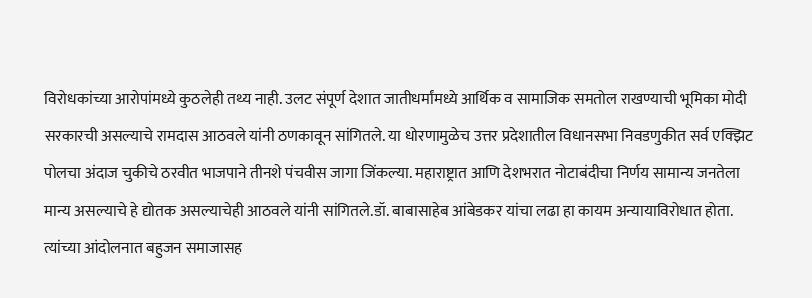विरोधकांच्या आरोपांमध्ये कुठलेही तथ्य नाही. उलट संपूर्ण देशात जातीधर्मांमध्ये आर्थिक व सामाजिक समतोल राखण्याची भूमिका मोदी सरकारची असल्याचे रामदास आठवले यांनी ठणकावून सांगितले. या धोरणामुळेच उत्तर प्रदेशातील विधानसभा निवडणुकीत सर्व एक्झिट पोलचा अंदाज चुकीचे ठरवीत भाजपाने तीनशे पंचवीस जागा जिंकल्या. महाराष्ट्रात आणि देशभरात नोटाबंदीचा निर्णय सामान्य जनतेला मान्य असल्याचे हे द्योतक असल्याचेही आठवले यांनी सांगितले.डॉ. बाबासाहेब आंबेडकर यांचा लढा हा कायम अन्यायाविरोधात होता. त्यांच्या आंदोलनात बहुजन समाजासह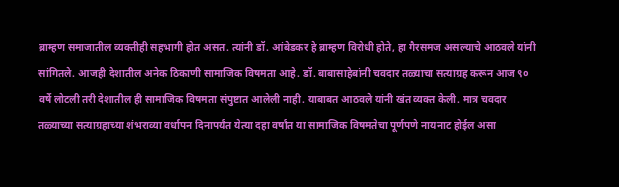ब्राम्हण समाजातील व्यक्तीही सहभागी होत असत. त्यांनी डॉ. आंबेडकर हे ब्राम्हण विरोधी होते, हा गैरसमज असल्याचे आठवले यांनी सांगितले. आजही देशातील अनेक ठिकाणी सामाजिक विषमता आहे. डॉ. बाबासाहेबांनी चवदार तळ्याचा सत्याग्रह करून आज ९० वर्षे लोटली तरी देशातील ही सामाजिक विषमता संपुष्टात आलेली नाही. याबाबत आठवले यांनी खंत व्यक्त केली. मात्र चवदार तळ्याच्या सत्याग्रहाच्या शंभराव्या वर्धापन दिनापर्यंत येत्या दहा वर्षांत या सामाजिक विषमतेचा पूर्णपणे नायनाट होईल असा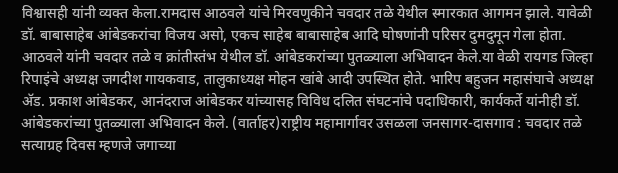विश्वासही यांनी व्यक्त केला.रामदास आठवले यांचे मिरवणुकीने चवदार तळे येथील स्मारकात आगमन झाले. यावेळी डॉ. बाबासाहेब आंबेडकरांचा विजय असो, एकच साहेब बाबासाहेब आदि घोषणांनी परिसर दुमदुमून गेला होता. आठवले यांनी चवदार तळे व क्रांतीस्तंभ येथील डॉ. आंबेडकरांच्या पुतळ्याला अभिवादन केले.या वेळी रायगड जिल्हा रिपाइंचे अध्यक्ष जगदीश गायकवाड, तालुकाध्यक्ष मोहन खांबे आदी उपस्थित होते. भारिप बहुजन महासंघाचे अध्यक्ष अ‍ॅड. प्रकाश आंबेडकर, आनंदराज आंबेडकर यांच्यासह विविध दलित संघटनांचे पदाधिकारी, कार्यकर्ते यांनीही डॉ. आंबेडकरांच्या पुतळ्याला अभिवादन केले. (वार्ताहर)राष्ट्रीय महामार्गावर उसळला जनसागर-दासगाव : चवदार तळे सत्याग्रह दिवस म्हणजे जगाच्या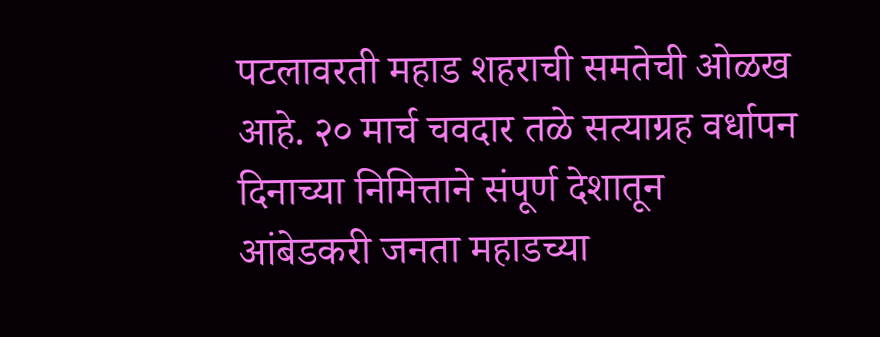पटलावरती महाड शहराची समतेची ओळख आहे. २० मार्च चवदार तळे सत्याग्रह वर्धापन दिनाच्या निमित्ताने संपूर्ण देशातून आंबेडकरी जनता महाडच्या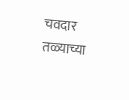चवदार तळ्याच्या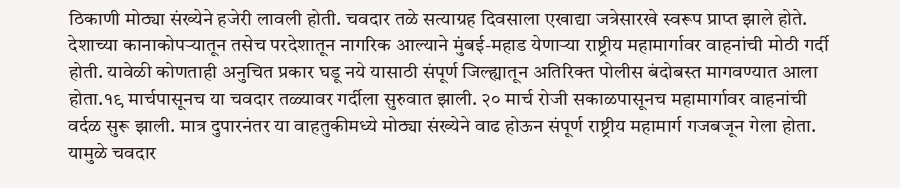ठिकाणी मोठ्या संख्येने हजेरी लावली होती. चवदार तळे सत्याग्रह दिवसाला एखाद्या जत्रेसारखे स्वरूप प्राप्त झाले होते. देशाच्या कानाकोपऱ्यातून तसेच परदेशातून नागरिक आल्याने मुंबई-महाड येणाऱ्या राष्ट्रीय महामार्गावर वाहनांची मोठी गर्दी होती. यावेळी कोणताही अनुचित प्रकार घडू नये यासाठी संपूर्ण जिल्ह्यातून अतिरिक्त पोलीस बंदोबस्त मागवण्यात आला होता.१९ मार्चपासूनच या चवदार तळ्यावर गर्दीला सुरुवात झाली. २० मार्च रोजी सकाळपासूनच महामार्गावर वाहनांची वर्दळ सुरू झाली. मात्र दुपारनंतर या वाहतुकीमध्ये मोठ्या संख्येने वाढ होऊन संपूर्ण राष्ट्रीय महामार्ग गजबजून गेला होता. यामुळे चवदार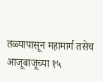तळ्यापासून महामार्ग तसेच आजूबाजूच्या १५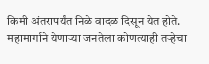किमी अंतरापर्यंत निळे वादळ दिसून येत होते. महामार्गाने येणाऱ्या जनतेला कोणत्याही तऱ्हेचा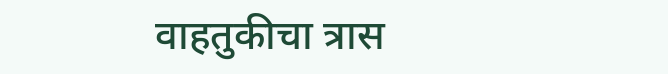वाहतुकीचा त्रास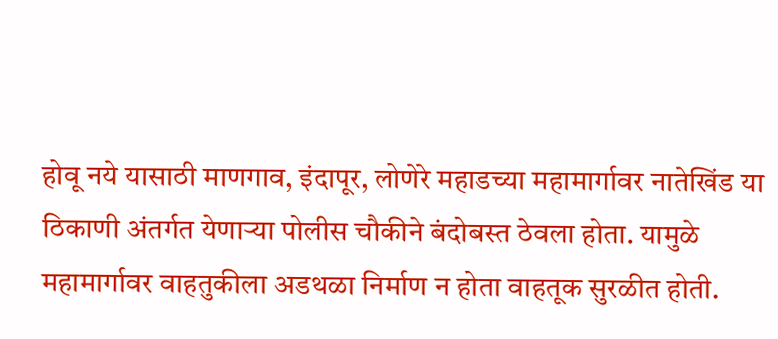होवू नये यासाठी माणगाव, इंदापूर, लोणेरे महाडच्या महामार्गावर नातेखिंड या ठिकाणी अंतर्गत येणाऱ्या पोलीस चौकीने बंदोबस्त ठेवला होता. यामुळे महामार्गावर वाहतुकीला अडथळा निर्माण न होता वाहतूक सुरळीत होती.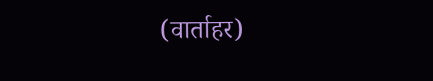(वार्ताहर)